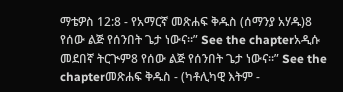ማቴዎስ 12:8 - የአማርኛ መጽሐፍ ቅዱስ (ሰማንያ አሃዱ)8 የሰው ልጅ የሰንበት ጌታ ነውና።” See the chapterአዲሱ መደበኛ ትርጒም8 የሰው ልጅ የሰንበት ጌታ ነውና።” See the chapterመጽሐፍ ቅዱስ - (ካቶሊካዊ እትም -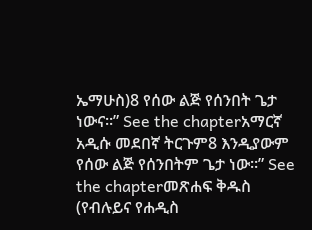ኤማሁስ)8 የሰው ልጅ የሰንበት ጌታ ነውና።” See the chapterአማርኛ አዲሱ መደበኛ ትርጉም8 እንዲያውም የሰው ልጅ የሰንበትም ጌታ ነው።” See the chapterመጽሐፍ ቅዱስ (የብሉይና የሐዲስ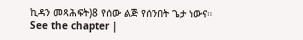ኪዳን መጻሕፍት)8 የሰው ልጅ የሰንበት ጌታ ነውና። See the chapter |